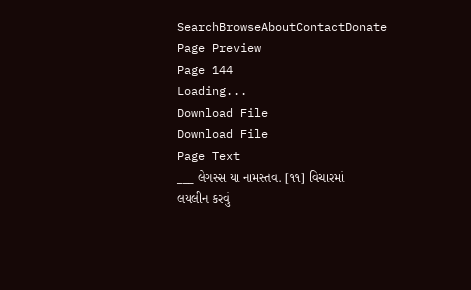SearchBrowseAboutContactDonate
Page Preview
Page 144
Loading...
Download File
Download File
Page Text
___ લેગસ્સ યા નામસ્તવ. [૧૧] વિચારમાં લયલીન કરવું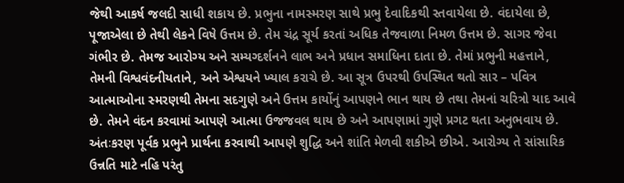જેથી આકર્ષ જલદી સાધી શકાય છે. પ્રભુના નામસ્મરણ સાથે પ્રભુ દેવાદિકથી સ્તવાયેલા છે. વંદાયેલા છે, પૂજાએલા છે તેથી લેકને વિષે ઉત્તમ છે. તેમ ચંદ્ર સૂર્ય કરતાં અધિક તેજવાળા નિમળ ઉત્તમ છે. સાગર જેવા ગંભીર છે. તેમજ આરોગ્ય અને સમ્યગ્દર્શનને લાભ અને પ્રધાન સમાધિના દાતા છે. તેમાં પ્રભુની મહત્તાને, તેમની વિશ્વવંદનીયતાને, અને એશ્વયને ખ્યાલ કરાચે છે. આ સૂત્ર ઉપરથી ઉપસ્થિત થતો સાર – પવિત્ર આત્માઓના સ્મરણથી તેમના સદગુણે અને ઉત્તમ કાર્યોનું આપણને ભાન થાય છે તથા તેમનાં ચરિત્રો યાદ આવે છે. તેમને વંદન કરવામાં આપણે આત્મા ઉજજવલ થાય છે અને આપણામાં ગુણે પ્રગટ થતા અનુભવાય છે. અંતઃકરણ પૂર્વક પ્રભુને પ્રાર્થના કરવાથી આપણે શુદ્ધિ અને શાંતિ મેળવી શકીએ છીએ. આરોગ્ય તે સાંસારિક ઉન્નતિ માટે નહિ પરંતુ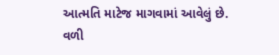આત્મતિ માટેજ માગવામાં આવેલું છે. વળી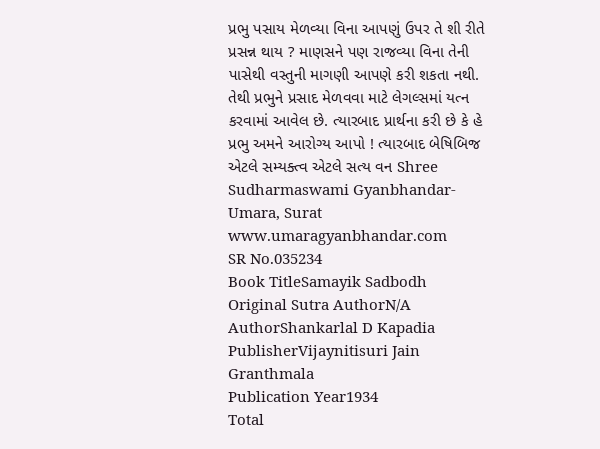પ્રભુ પસાય મેળવ્યા વિના આપણું ઉપર તે શી રીતે પ્રસન્ન થાય ? માણસને પણ રાજવ્યા વિના તેની પાસેથી વસ્તુની માગણી આપણે કરી શકતા નથી. તેથી પ્રભુને પ્રસાદ મેળવવા માટે લેગલ્સમાં યત્ન કરવામાં આવેલ છે. ત્યારબાદ પ્રાર્થના કરી છે કે હે પ્રભુ અમને આરોગ્ય આપો ! ત્યારબાદ બેષિબિજ એટલે સમ્યક્ત્વ એટલે સત્ય વન Shree Sudharmaswami Gyanbhandar-Umara, Surat www.umaragyanbhandar.com
SR No.035234
Book TitleSamayik Sadbodh
Original Sutra AuthorN/A
AuthorShankarlal D Kapadia
PublisherVijaynitisuri Jain Granthmala
Publication Year1934
Total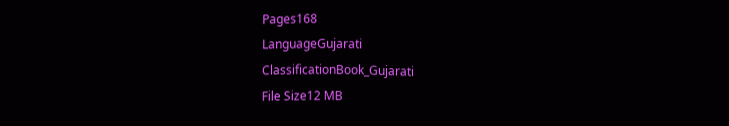Pages168
LanguageGujarati
ClassificationBook_Gujarati
File Size12 MB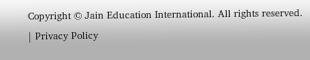Copyright © Jain Education International. All rights reserved. | Privacy Policy